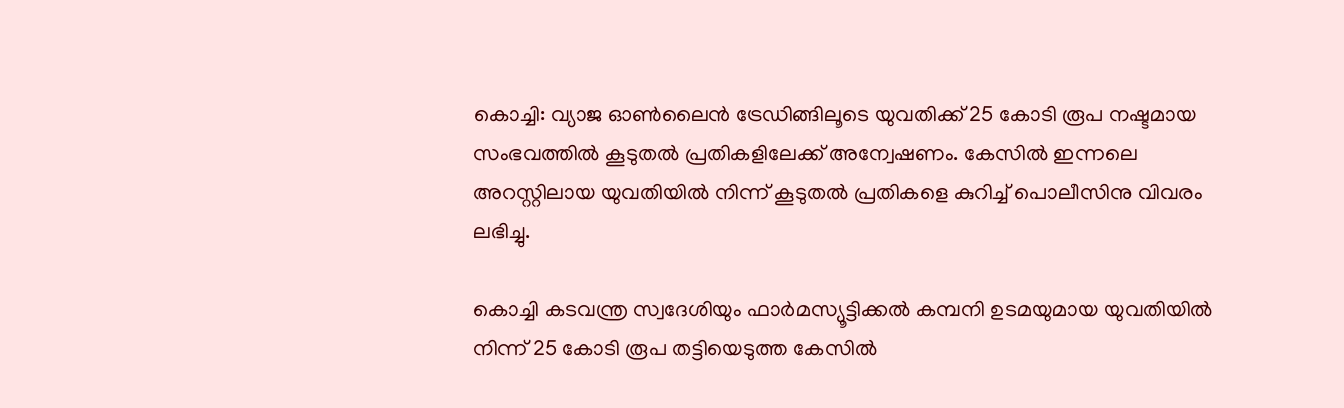കൊച്ചി: വ്യാജ ഓണ്‍ലൈന്‍ ട്രേഡിങ്ങിലൂടെ യുവതിക്ക് 25 കോടി രൂപ നഷ്ടമായ സംഭവത്തില്‍ കൂടുതല്‍ പ്രതികളിലേക്ക് അന്വേഷണം. കേസില്‍ ഇന്നലെ അറസ്റ്റിലായ യുവതിയില്‍ നിന്ന് കൂടുതല്‍ പ്രതികളെ കുറിച്ച് പൊലീസിനു വിവരം ലഭിച്ചു.

കൊച്ചി കടവന്ത്ര സ്വദേശിയും ഫാര്‍മസ്യൂട്ടിക്കല്‍ കമ്പനി ഉടമയുമായ യുവതിയില്‍ നിന്ന് 25 കോടി രൂപ തട്ടിയെടുത്ത കേസില്‍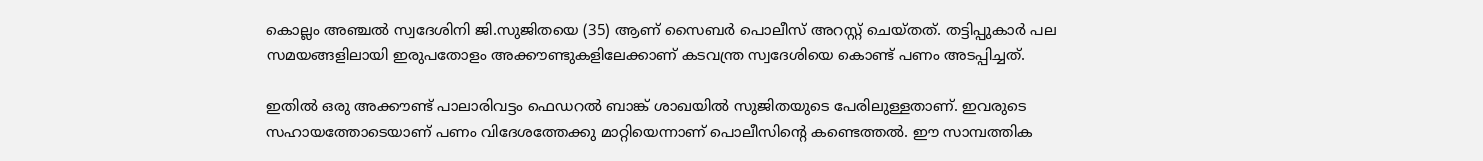കൊല്ലം അഞ്ചല്‍ സ്വദേശിനി ജി.സുജിതയെ (35) ആണ് സൈബര്‍ പൊലീസ് അറസ്റ്റ് ചെയ്തത്. തട്ടിപ്പുകാര്‍ പല സമയങ്ങളിലായി ഇരുപതോളം അക്കൗണ്ടുകളിലേക്കാണ് കടവന്ത്ര സ്വദേശിയെ കൊണ്ട് പണം അടപ്പിച്ചത്.

ഇതില്‍ ഒരു അക്കൗണ്ട് പാലാരിവട്ടം ഫെഡറല്‍ ബാങ്ക് ശാഖയില്‍ സുജിതയുടെ പേരിലുള്ളതാണ്. ഇവരുടെ സഹായത്തോടെയാണ് പണം വിദേശത്തേക്കു മാറ്റിയെന്നാണ് പൊലീസിന്റെ കണ്ടെത്തല്‍. ഈ സാമ്പത്തിക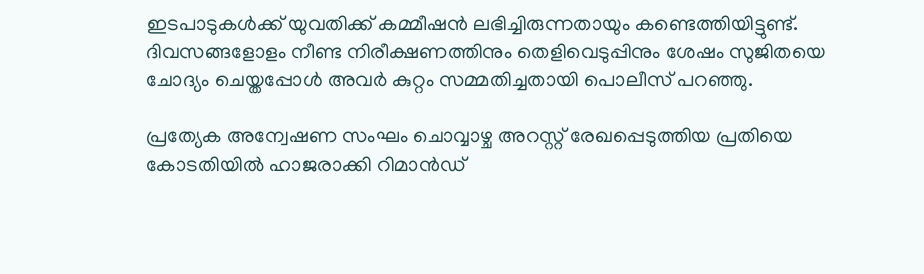ഇടപാടുകള്‍ക്ക് യുവതിക്ക് കമ്മീഷന്‍ ലഭിച്ചിരുന്നതായും കണ്ടെത്തിയിട്ടുണ്ട്. ദിവസങ്ങളോളം നീണ്ട നിരീക്ഷണത്തിനും തെളിവെടുപ്പിനും ശേഷം സുജിതയെ ചോദ്യം ചെയ്തപ്പോള്‍ അവര്‍ കുറ്റം സമ്മതിച്ചതായി പൊലീസ് പറഞ്ഞു.

പ്രത്യേക അന്വേഷണ സംഘം ചൊവ്വാഴ്ച അറസ്റ്റ് രേഖപ്പെടുത്തിയ പ്രതിയെ കോടതിയില്‍ ഹാജരാക്കി റിമാന്‍ഡ്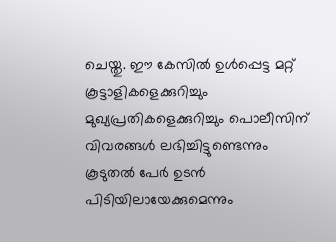ചെയ്തു. ഈ കേസില്‍ ഉള്‍പ്പെട്ട മറ്റ് കൂട്ടാളികളെക്കുറിച്ചും മുഖ്യപ്രതികളെക്കുറിച്ചും പൊലീസിന് വിവരങ്ങള്‍ ലഭിച്ചിട്ടുണ്ടെന്നും കൂടുതല്‍ പേര്‍ ഉടന്‍ പിടിയിലായേക്കുമെന്നും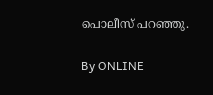പൊലീസ് പറഞ്ഞു.

By ONLINE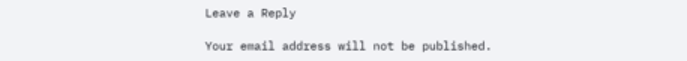Leave a Reply

Your email address will not be published.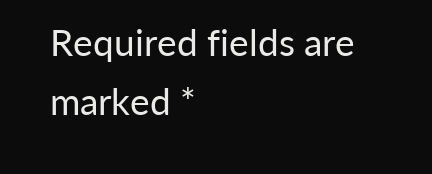Required fields are marked *